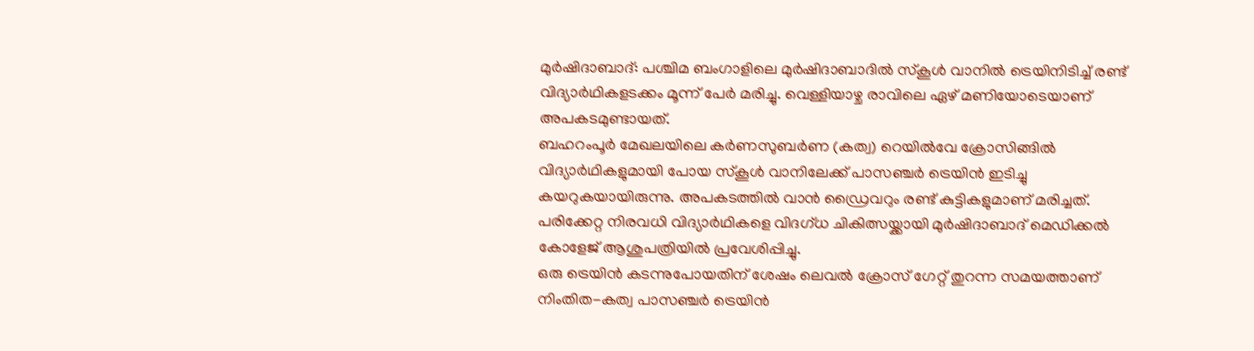മുർഷിദാബാദ്: പശ്ചിമ ബംഗാളിലെ മുർഷിദാബാദിൽ സ്കൂൾ വാനിൽ ട്രെയിനിടിച്ച് രണ്ട് വിദ്യാർഥികളടക്കം മൂന്ന് പേർ മരിച്ചു. വെള്ളിയാഴ്ച രാവിലെ ഏഴ് മണിയോടെയാണ് അപകടമുണ്ടായത്.
ബഹറംപൂർ മേഖലയിലെ കർണസുബർണ (കത്വ) റെയിൽവേ ക്രോസിങ്ങിൽ വിദ്യാർഥികളുമായി പോയ സ്കൂൾ വാനിലേക്ക് പാസഞ്ചർ ട്രെയിൻ ഇടിച്ചു കയറുകയായിരുന്നു. അപകടത്തിൽ വാൻ ഡ്രൈവറും രണ്ട് കുട്ടികളുമാണ് മരിച്ചത്. പരിക്കേറ്റ നിരവധി വിദ്യാർഥികളെ വിദഗ്ധ ചികിത്സയ്ക്കായി മുർഷിദാബാദ് മെഡിക്കൽ കോളേജ് ആശുപത്രിയിൽ പ്രവേശിപ്പിച്ചു.
ഒരു ട്രെയിൻ കടന്നുപോയതിന് ശേഷം ലെവൽ ക്രോസ് ഗേറ്റ് തുറന്ന സമയത്താണ് നിംതിത-കത്വ പാസഞ്ചർ ട്രെയിൻ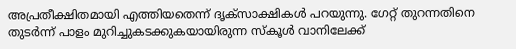അപ്രതീക്ഷിതമായി എത്തിയതെന്ന് ദൃക്സാക്ഷികൾ പറയുന്നു. ഗേറ്റ് തുറന്നതിനെ തുടർന്ന് പാളം മുറിച്ചുകടക്കുകയായിരുന്ന സ്കൂൾ വാനിലേക്ക്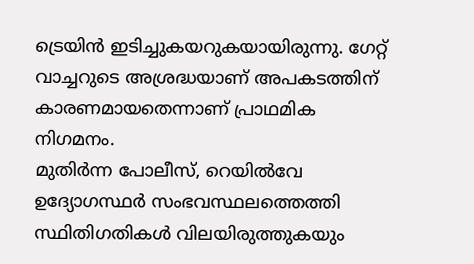ട്രെയിൻ ഇടിച്ചുകയറുകയായിരുന്നു. ഗേറ്റ് വാച്ചറുടെ അശ്രദ്ധയാണ് അപകടത്തിന് കാരണമായതെന്നാണ് പ്രാഥമിക നിഗമനം.
മുതിർന്ന പോലീസ്, റെയിൽവേ ഉദ്യോഗസ്ഥർ സംഭവസ്ഥലത്തെത്തി സ്ഥിതിഗതികൾ വിലയിരുത്തുകയും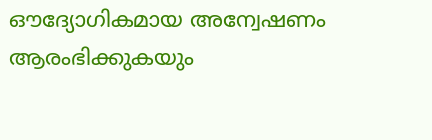ഔദ്യോഗികമായ അന്വേഷണം ആരംഭിക്കുകയും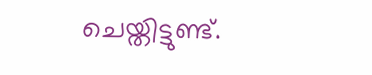ചെയ്തിട്ടുണ്ട്.